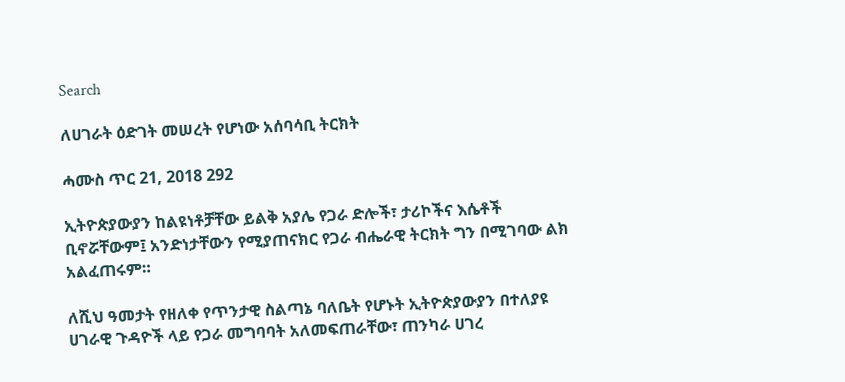Search

ለሀገራት ዕድገት መሠረት የሆነው አሰባሳቢ ትርክት

ሓሙስ ጥር 21, 2018 292

ኢትዮጵያውያን ከልዩነቶቻቸው ይልቅ አያሌ የጋራ ድሎች፣ ታሪኮችና እሴቶች ቢኖሯቸውም፤ አንድነታቸውን የሚያጠናክር የጋራ ብሔራዊ ትርክት ግን በሚገባው ልክ አልፈጠሩም።

ለሺህ ዓመታት የዘለቀ የጥንታዊ ስልጣኔ ባለቤት የሆኑት ኢትዮጵያውያን በተለያዩ ሀገራዊ ጉዳዮች ላይ የጋራ መግባባት አለመፍጠራቸው፣ ጠንካራ ሀገረ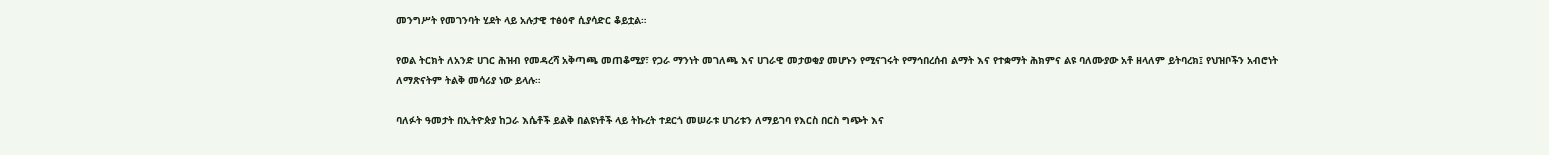መንግሥት የመገንባት ሂደት ላይ አሉታዊ ተፅዕኖ ሲያሳድር ቆይቷል።

የወል ትርክት ለአንድ ሀገር ሕዝብ የመዳረሻ አቅጣጫ መጠቆሚያ፣ የጋራ ማንነት መገለጫ እና ሀገራዊ መታወቂያ መሆኑን የሚናገሩት የማኅበረሰብ ልማት እና የተቋማት ሕክምና ልዩ ባለሙያው አቶ ዘላለም ይትባረክ፤ የህዝቦችን አብሮነት ለማጽናትም ትልቅ መሳሪያ ነው ይላሉ።

ባለፉት ዓመታት በኢትዮጵያ ከጋራ እሴቶች ይልቅ በልዩነቶች ላይ ትኩረት ተደርጎ መሠራቱ ሀገሪቱን ለማይገባ የእርስ በርስ ግጭት እና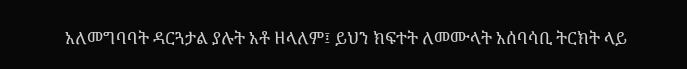አለመግባባት ዳርጓታል ያሉት አቶ ዘላለም፤ ይህን ክፍተት ለመሙላት አሰባሳቢ ትርክት ላይ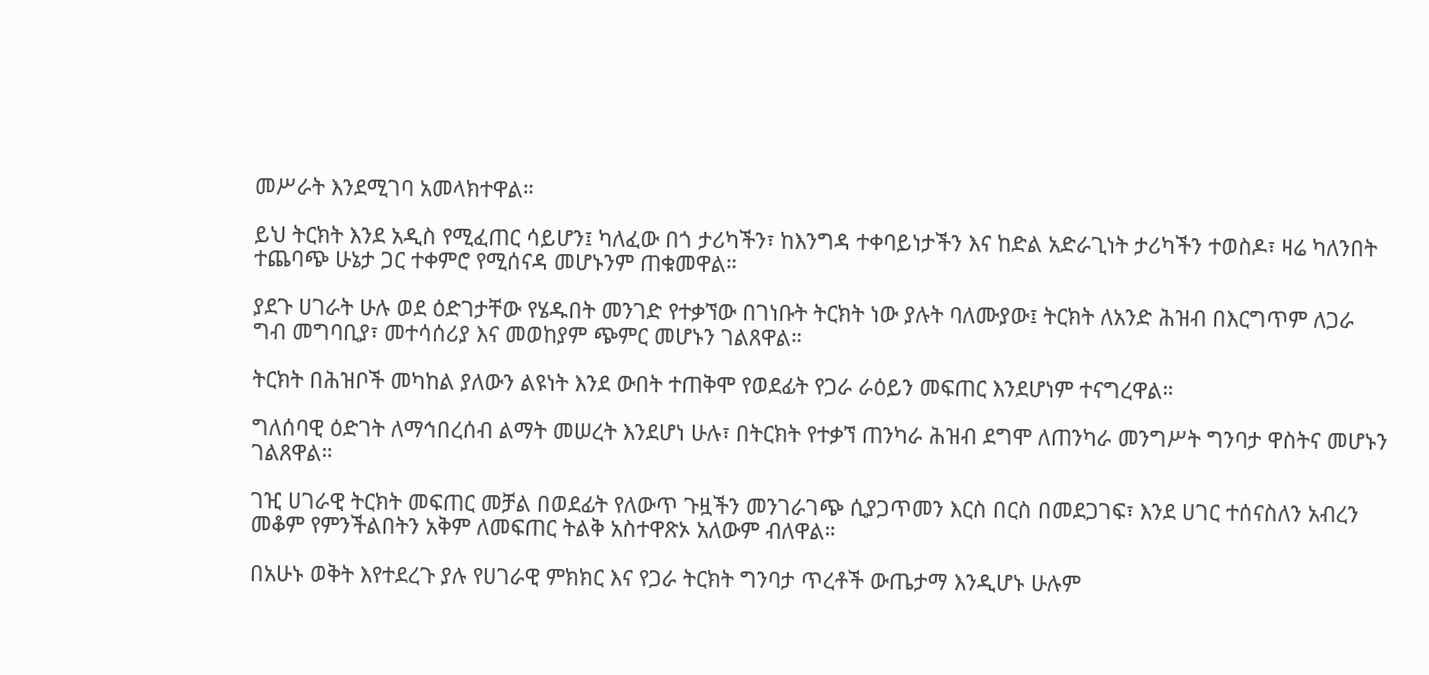መሥራት እንደሚገባ አመላክተዋል።

ይህ ትርክት እንደ አዲስ የሚፈጠር ሳይሆን፤ ካለፈው በጎ ታሪካችን፣ ከእንግዳ ተቀባይነታችን እና ከድል አድራጊነት ታሪካችን ተወስዶ፣ ዛሬ ካለንበት ተጨባጭ ሁኔታ ጋር ተቀምሮ የሚሰናዳ መሆኑንም ጠቁመዋል።

ያደጉ ሀገራት ሁሉ ወደ ዕድገታቸው የሄዱበት መንገድ የተቃኘው በገነቡት ትርክት ነው ያሉት ባለሙያው፤ ትርክት ለአንድ ሕዝብ በእርግጥም ለጋራ ግብ መግባቢያ፣ መተሳሰሪያ እና መወከያም ጭምር መሆኑን ገልጸዋል።

ትርክት በሕዝቦች መካከል ያለውን ልዩነት እንደ ውበት ተጠቅሞ የወደፊት የጋራ ራዕይን መፍጠር እንደሆነም ተናግረዋል።

ግለሰባዊ ዕድገት ለማኅበረሰብ ልማት መሠረት እንደሆነ ሁሉ፣ በትርክት የተቃኘ ጠንካራ ሕዝብ ደግሞ ለጠንካራ መንግሥት ግንባታ ዋስትና መሆኑን ገልጸዋል።

ገዢ ሀገራዊ ትርክት መፍጠር መቻል በወደፊት የለውጥ ጉዟችን መንገራገጭ ሲያጋጥመን እርስ በርስ በመደጋገፍ፣ እንደ ሀገር ተሰናስለን አብረን መቆም የምንችልበትን አቅም ለመፍጠር ትልቅ አስተዋጽኦ አለውም ብለዋል።

በአሁኑ ወቅት እየተደረጉ ያሉ የሀገራዊ ምክክር እና የጋራ ትርክት ግንባታ ጥረቶች ውጤታማ እንዲሆኑ ሁሉም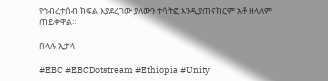የኅብረተሰብ ክፍል እያደረገው ያለውን ተሳትፎ እንዲያጠናክርም አቶ ዘላለም ጠይቀዋል።

በላሉ ኢታላ

#EBC #EBCDotstream #Ethiopia #Unity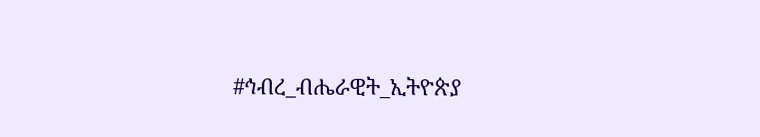#ኅብረ_ብሔራዊት_ኢትዮጵያ